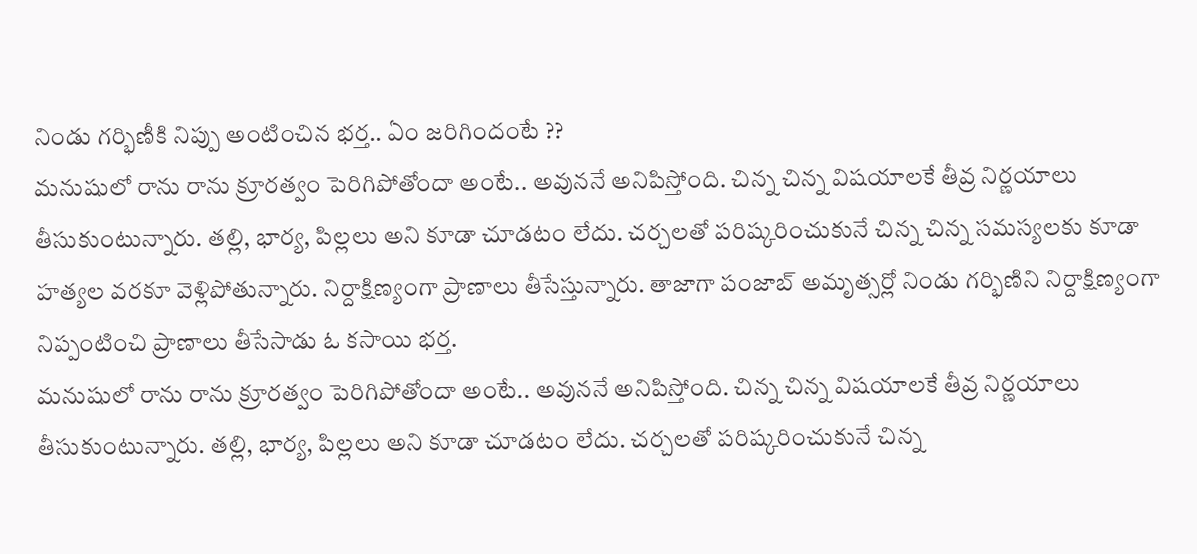నిండు గర్భిణీకి నిప్పు అంటించిన భర్త.. ఏం జరిగిందంటే ??
మనుషులో రాను రాను క్రూరత్వం పెరిగిపోతోందా అంటే.. అవుననే అనిపిస్తోంది. చిన్న చిన్న విషయాలకే తీవ్ర నిర్ణయాలు తీసుకుంటున్నారు. తల్లి, భార్య, పిల్లలు అని కూడా చూడటం లేదు. చర్చలతో పరిష్కరించుకునే చిన్న చిన్న సమస్యలకు కూడా హత్యల వరకూ వెళ్లిపోతున్నారు. నిర్దాక్షిణ్యంగా ప్రాణాలు తీసేస్తున్నారు. తాజాగా పంజాబ్ అమృత్సర్లో నిండు గర్భిణిని నిర్దాక్షిణ్యంగా నిప్పంటించి ప్రాణాలు తీసేసాడు ఓ కసాయి భర్త.
మనుషులో రాను రాను క్రూరత్వం పెరిగిపోతోందా అంటే.. అవుననే అనిపిస్తోంది. చిన్న చిన్న విషయాలకే తీవ్ర నిర్ణయాలు తీసుకుంటున్నారు. తల్లి, భార్య, పిల్లలు అని కూడా చూడటం లేదు. చర్చలతో పరిష్కరించుకునే చిన్న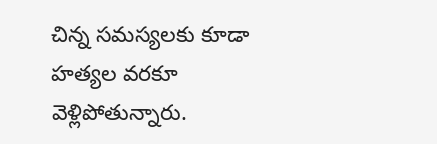చిన్న సమస్యలకు కూడా హత్యల వరకూ వెళ్లిపోతున్నారు.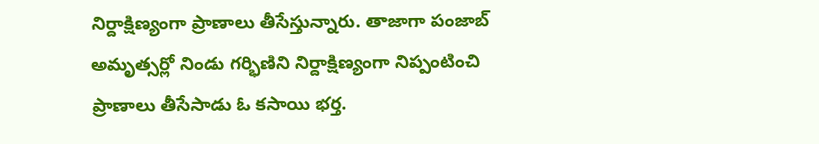నిర్దాక్షిణ్యంగా ప్రాణాలు తీసేస్తున్నారు. తాజాగా పంజాబ్ అమృత్సర్లో నిండు గర్భిణిని నిర్దాక్షిణ్యంగా నిప్పంటించి ప్రాణాలు తీసేసాడు ఓ కసాయి భర్త.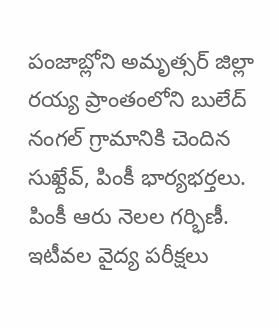పంజాబ్లోని అమృత్సర్ జిల్లా రయ్య ప్రాంతంలోని బులేద్ నంగల్ గ్రామానికి చెందిన సుఖ్దేవ్, పింకీ భార్యభర్తలు. పింకీ ఆరు నెలల గర్భిణీ. ఇటీవల వైద్య పరీక్షలు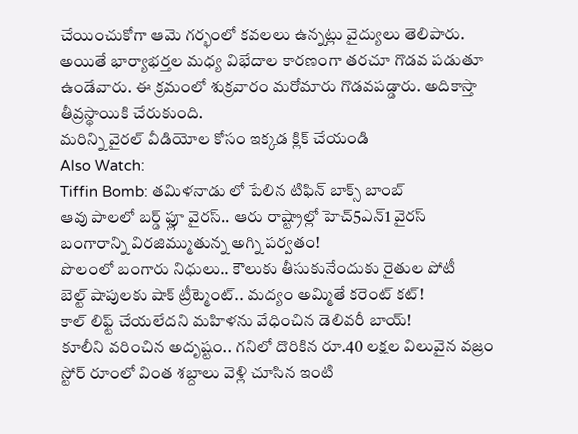చేయించుకోగా ఆమె గర్భంలో కవలలు ఉన్నట్లు వైద్యులు తెలిపారు. అయితే భార్యాభర్తల మధ్య విభేదాల కారణంగా తరచూ గొడవ పడుతూ ఉండేవారు. ఈ క్రమంలో శుక్రవారం మరోమారు గొడవపడ్డారు. అదికాస్తా తీవ్రస్థాయికి చేరుకుంది.
మరిన్ని వైరల్ వీడియోల కోసం ఇక్కడ క్లిక్ చేయండి
Also Watch:
Tiffin Bomb: తమిళనాడు లో పేలిన టిఫిన్ బాక్స్ బాంబ్
ఆవు పాలలో బర్డ్ ఫ్లూ వైరస్.. ఆరు రాష్ట్రాల్లో హెచ్5ఎన్1 వైరస్
బంగారాన్ని విరజిమ్ముతున్న అగ్ని పర్వతం!
పొలంలో బంగారు నిధులు.. కౌలుకు తీసుకునేందుకు రైతుల పోటీ
బెల్ట్ షాపులకు షాక్ ట్రీట్మెంట్.. మద్యం అమ్మితే కరెంట్ కట్!
కాల్ లిఫ్ట్ చేయలేదని మహిళను వేధించిన డెలివరీ బాయ్!
కూలీని వరించిన అదృష్టం.. గనిలో దొరికిన రూ.40 లక్షల విలువైన వజ్రం
స్టోర్ రూంలో వింత శబ్దాలు వెళ్లి చూసిన ఇంటి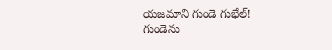యజమాని గుండె గుభేల్!
గుండెను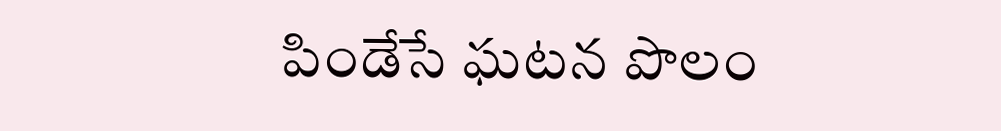పిండేసే ఘటన పొలం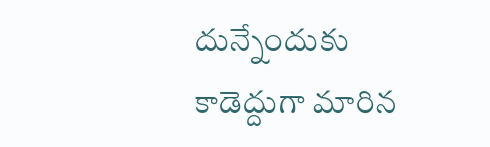దున్నేందుకు కాడెద్దుగా మారిన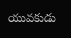యువకుడు